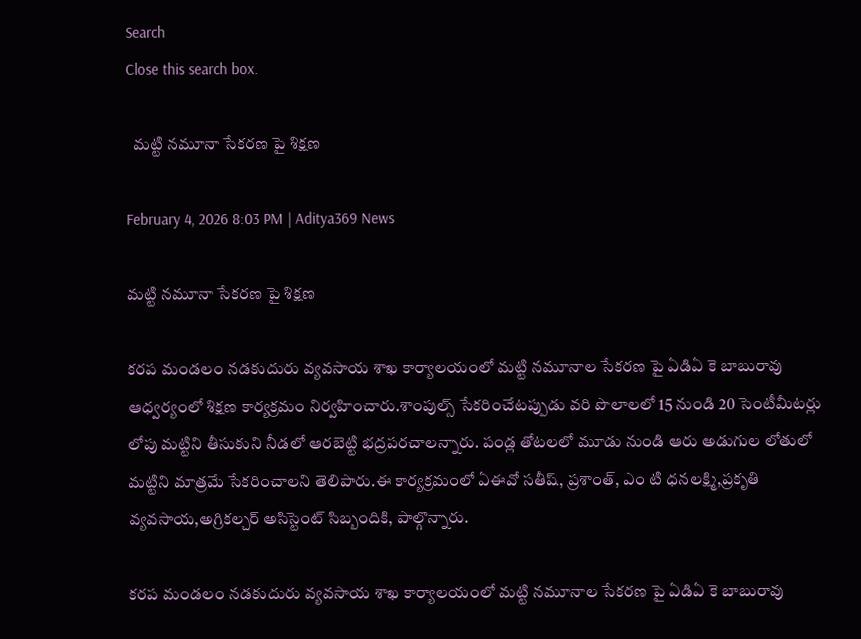Search
Close this search box.

  మట్టి నమూనా సేకరణ పై శిక్షణ

February 4, 2026 8:03 PM | Aditya369 News

మట్టి నమూనా సేకరణ పై శిక్షణ

కరప మండలం నడకుదురు వ్యవసాయ శాఖ కార్యాలయంలో మట్టి నమూనాల సేకరణ పై ఏడిఏ కె బాబురావు ఆధ్వర్యంలో శిక్షణ కార్యక్రమం నిర్వహించారు.శాంపుల్స్ సేకరించేటప్పుడు వరి పొలాలలో 15 నుండి 20 సెంటీమీటర్లు లోపు మట్టిని తీసుకుని నీడలో ఆరబెట్టి భద్రపరచాలన్నారు. పండ్ల తోటలలో మూడు నుండి ఆరు అడుగుల లోతులో మట్టిని మాత్రమే సేకరించాలని తెలిపారు.ఈ కార్యక్రమంలో ఏఈవో సతీష్, ప్రశాంత్, ఎం టి ధనలక్ష్మి,ప్రకృతి వ్యవసాయ,అగ్రికల్చర్ అసిస్టెంట్ సిబ్బందికి, పాల్గొన్నారు.

కరప మండలం నడకుదురు వ్యవసాయ శాఖ కార్యాలయంలో మట్టి నమూనాల సేకరణ పై ఏడిఏ కె బాబురావు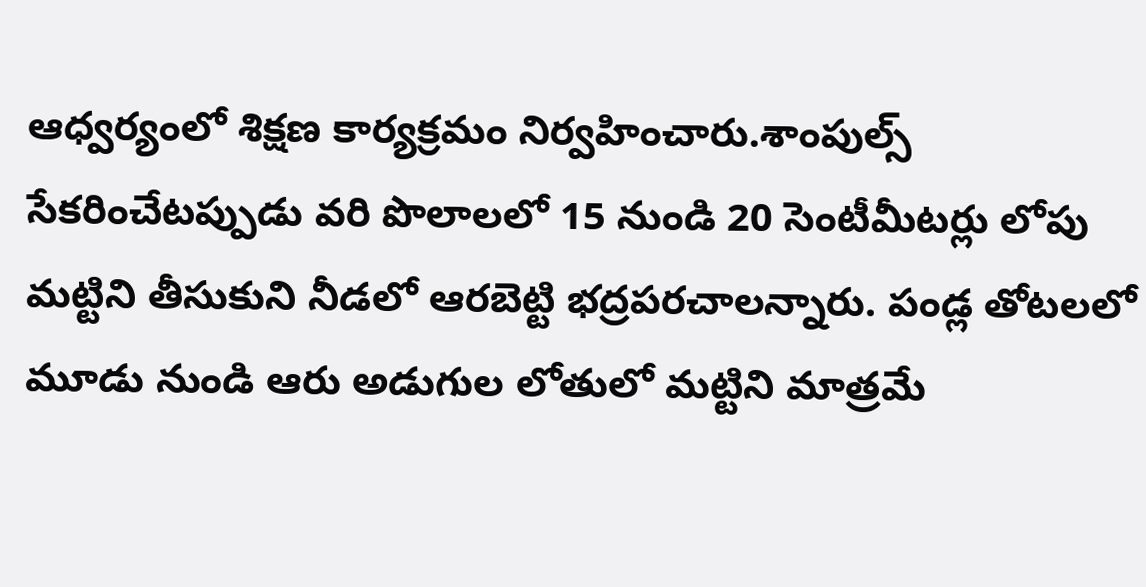ఆధ్వర్యంలో శిక్షణ కార్యక్రమం నిర్వహించారు.శాంపుల్స్ సేకరించేటప్పుడు వరి పొలాలలో 15 నుండి 20 సెంటీమీటర్లు లోపు మట్టిని తీసుకుని నీడలో ఆరబెట్టి భద్రపరచాలన్నారు. పండ్ల తోటలలో మూడు నుండి ఆరు అడుగుల లోతులో మట్టిని మాత్రమే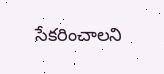సేకరించాలని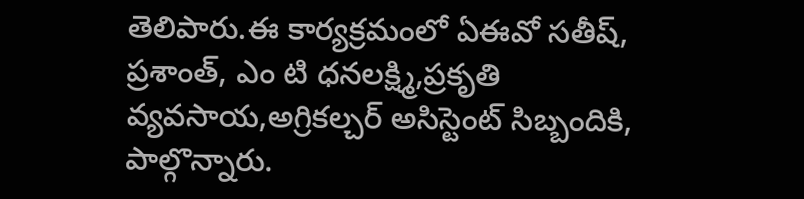తెలిపారు.ఈ కార్యక్రమంలో ఏఈవో సతీష్, ప్రశాంత్, ఎం టి ధనలక్ష్మి,ప్రకృతి వ్యవసాయ,అగ్రికల్చర్ అసిస్టెంట్ సిబ్బందికి, పాల్గొన్నారు.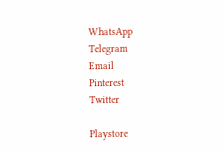WhatsApp
Telegram
Email
Pinterest
Twitter

Playstore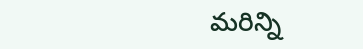మరిన్ని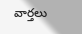వార్తలు